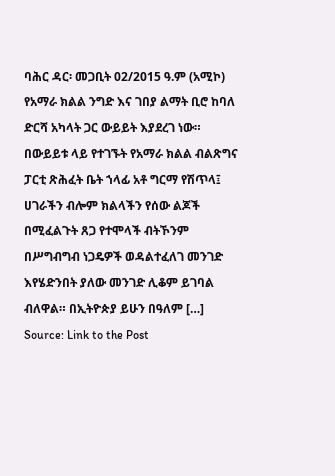ባሕር ዳር፡ መጋቢት 02/2015 ዓ.ም (አሚኮ) የአማራ ክልል ንግድ እና ገበያ ልማት ቢሮ ከባለ ድርሻ አካላት ጋር ውይይት እያደረገ ነው። በውይይቱ ላይ የተገኙት የአማራ ክልል ብልጽግና ፓርቲ ጽሕፈት ቤት ኀላፊ አቶ ግርማ የሽጥላ፤ ሀገራችን ብሎም ክልላችን የሰው ልጆች በሚፈልጉት ጸጋ የተሞላች ብትኾንም በሥግብግብ ነጋዴዎች ወዳልተፈለገ መንገድ እየሄድንበት ያለው መንገድ ሊቆም ይገባል ብለዋል። በኢትዮጵያ ይሁን በዓለም […]
Source: Link to the Post